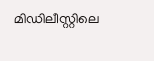മിഡിലീസ്റ്റിലെ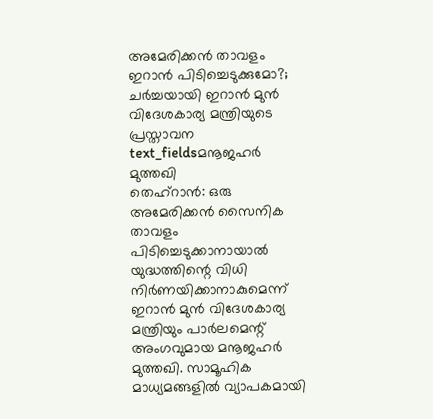അമേരിക്കൻ താവളം ഇറാൻ പിടിച്ചെടുക്കുമോ?; ചർച്ചയായി ഇറാൻ മുൻ വിദേശകാര്യ മന്ത്രിയുടെ പ്രസ്താവന
text_fieldsമനൂജഹർ മുത്തഖി
തെഹ്റാൻ: ഒരു അമേരിക്കൻ സൈനിക താവളം പിടിച്ചെടുക്കാനായാൽ യുദ്ധത്തിന്റെ വിധി നിർണയിക്കാനാകുമെന്ന് ഇറാൻ മുൻ വിദേശകാര്യ മന്ത്രിയും പാർലമെന്റ് അംഗവുമായ മനൂജഹർ മുത്തഖി. സാമൂഹിക മാധ്യമങ്ങളിൽ വ്യാപകമായി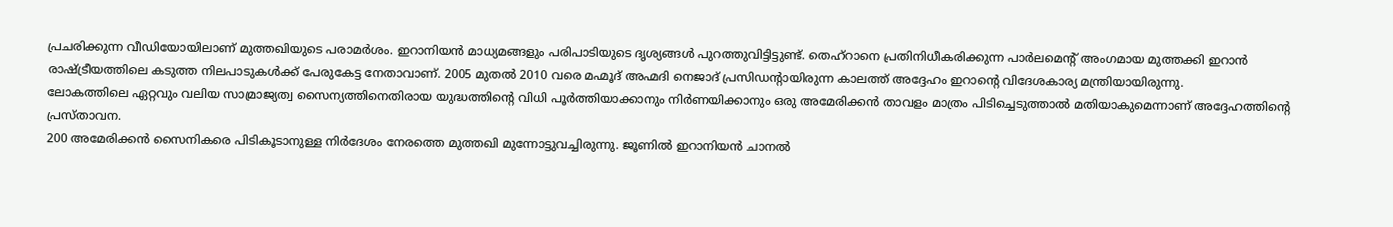പ്രചരിക്കുന്ന വീഡിയോയിലാണ് മുത്തഖിയുടെ പരാമർശം. ഇറാനിയൻ മാധ്യമങ്ങളും പരിപാടിയുടെ ദൃശ്യങ്ങൾ പുറത്തുവിട്ടിട്ടുണ്ട്. തെഹ്റാനെ പ്രതിനിധീകരിക്കുന്ന പാർലമെന്റ് അംഗമായ മുത്തക്കി ഇറാൻ രാഷ്ട്രീയത്തിലെ കടുത്ത നിലപാടുകൾക്ക് പേരുകേട്ട നേതാവാണ്. 2005 മുതൽ 2010 വരെ മഹ്മൂദ് അഹ്മദി നെജാദ് പ്രസിഡന്റായിരുന്ന കാലത്ത് അദ്ദേഹം ഇറാന്റെ വിദേശകാര്യ മന്ത്രിയായിരുന്നു.
ലോകത്തിലെ ഏറ്റവും വലിയ സാമ്രാജ്യത്വ സൈന്യത്തിനെതിരായ യുദ്ധത്തിന്റെ വിധി പൂർത്തിയാക്കാനും നിർണയിക്കാനും ഒരു അമേരിക്കൻ താവളം മാത്രം പിടിച്ചെടുത്താൽ മതിയാകുമെന്നാണ് അദ്ദേഹത്തിന്റെ പ്രസ്താവന.
200 അമേരിക്കൻ സൈനികരെ പിടികൂടാനുള്ള നിർദേശം നേരത്തെ മുത്തഖി മുന്നോട്ടുവച്ചിരുന്നു. ജൂണിൽ ഇറാനിയൻ ചാനൽ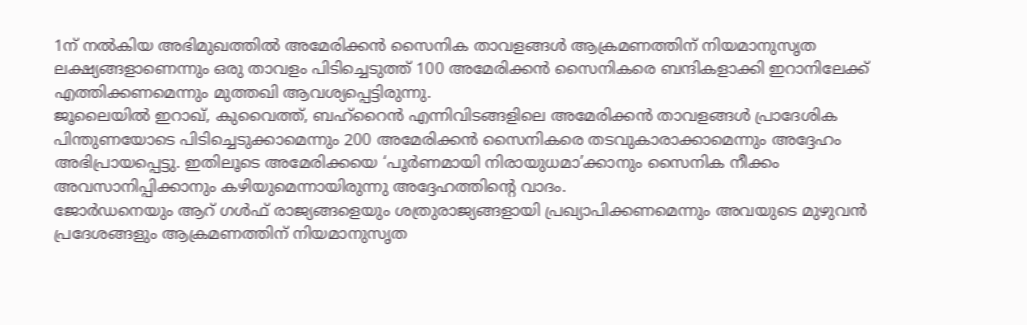1ന് നൽകിയ അഭിമുഖത്തിൽ അമേരിക്കൻ സൈനിക താവളങ്ങൾ ആക്രമണത്തിന് നിയമാനുസൃത ലക്ഷ്യങ്ങളാണെന്നും ഒരു താവളം പിടിച്ചെടുത്ത് 100 അമേരിക്കൻ സൈനികരെ ബന്ദികളാക്കി ഇറാനിലേക്ക് എത്തിക്കണമെന്നും മുത്തഖി ആവശ്യപ്പെട്ടിരുന്നു.
ജൂലൈയിൽ ഇറാഖ്, കുവൈത്ത്, ബഹ്റൈൻ എന്നിവിടങ്ങളിലെ അമേരിക്കൻ താവളങ്ങൾ പ്രാദേശിക പിന്തുണയോടെ പിടിച്ചെടുക്കാമെന്നും 200 അമേരിക്കൻ സൈനികരെ തടവുകാരാക്കാമെന്നും അദ്ദേഹം അഭിപ്രായപ്പെട്ടു. ഇതിലൂടെ അമേരിക്കയെ ‘പൂർണമായി നിരായുധമാ’ക്കാനും സൈനിക നീക്കം അവസാനിപ്പിക്കാനും കഴിയുമെന്നായിരുന്നു അദ്ദേഹത്തിന്റെ വാദം.
ജോർഡനെയും ആറ് ഗൾഫ് രാജ്യങ്ങളെയും ശത്രുരാജ്യങ്ങളായി പ്രഖ്യാപിക്കണമെന്നും അവയുടെ മുഴുവൻ പ്രദേശങ്ങളും ആക്രമണത്തിന് നിയമാനുസൃത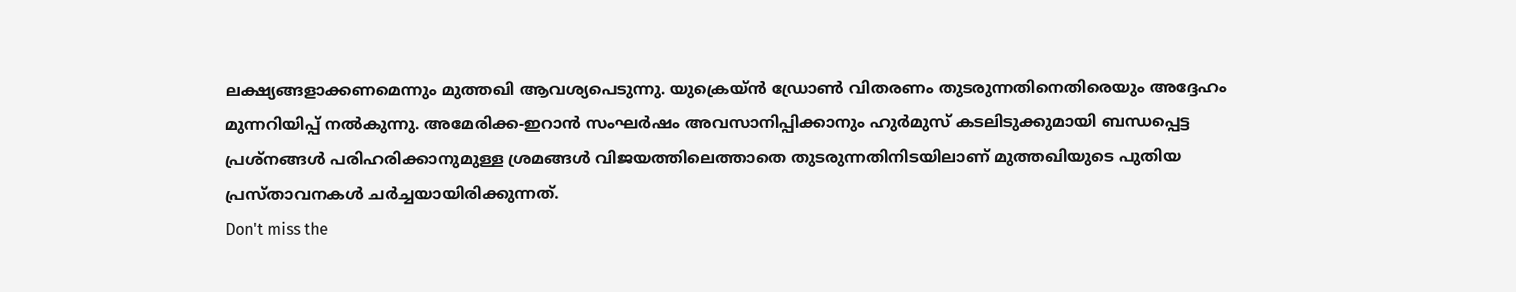ലക്ഷ്യങ്ങളാക്കണമെന്നും മുത്തഖി ആവശ്യപെടുന്നു. യുക്രെയ്ൻ ഡ്രോൺ വിതരണം തുടരുന്നതിനെതിരെയും അദ്ദേഹം മുന്നറിയിപ്പ് നൽകുന്നു. അമേരിക്ക-ഇറാൻ സംഘർഷം അവസാനിപ്പിക്കാനും ഹുർമുസ് കടലിടുക്കുമായി ബന്ധപ്പെട്ട പ്രശ്നങ്ങൾ പരിഹരിക്കാനുമുള്ള ശ്രമങ്ങൾ വിജയത്തിലെത്താതെ തുടരുന്നതിനിടയിലാണ് മുത്തഖിയുടെ പുതിയ പ്രസ്താവനകൾ ചർച്ചയായിരിക്കുന്നത്.
Don't miss the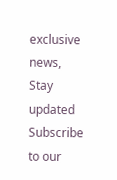exclusive news, Stay updated
Subscribe to our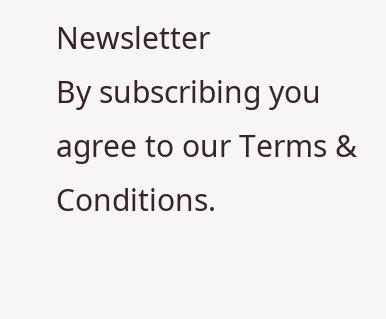Newsletter
By subscribing you agree to our Terms & Conditions.